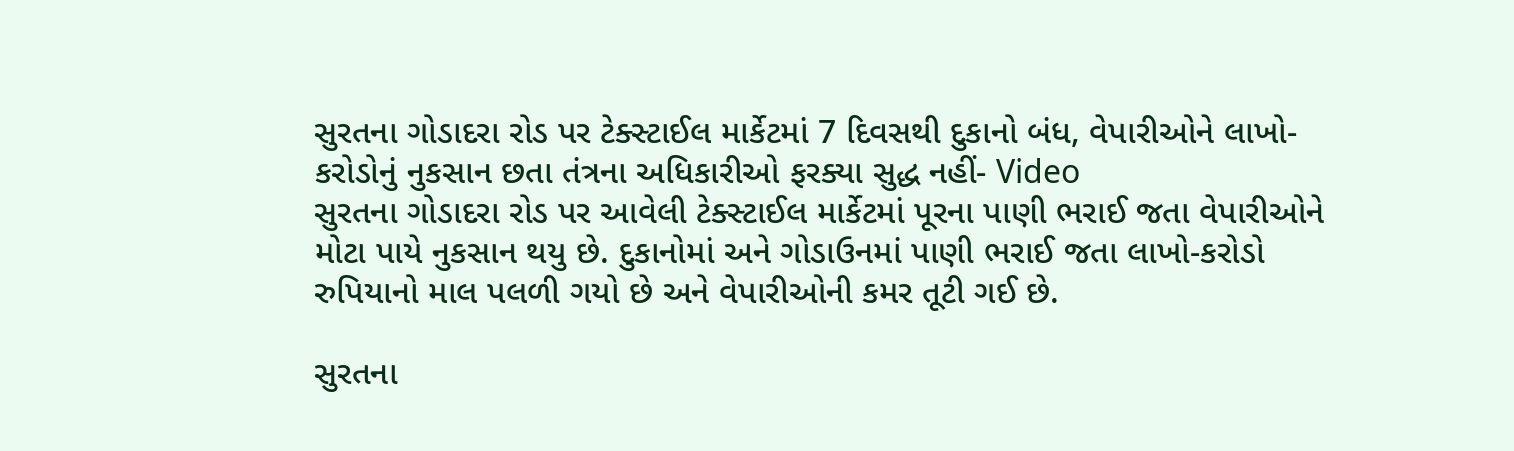સુરતના ગોડાદરા રોડ પર ટેક્સ્ટાઈલ માર્કેટમાં 7 દિવસથી દુકાનો બંધ, વેપારીઓને લાખો-કરોડોનું નુકસાન છતા તંત્રના અધિકારીઓ ફરક્યા સુદ્ધ નહીં- Video
સુરતના ગોડાદરા રોડ પર આવેલી ટેક્સ્ટાઈલ માર્કેટમાં પૂરના પાણી ભરાઈ જતા વેપારીઓને મોટા પાયે નુકસાન થયુ છે. દુકાનોમાં અને ગોડાઉનમાં પાણી ભરાઈ જતા લાખો-કરોડો રુપિયાનો માલ પલળી ગયો છે અને વેપારીઓની કમર તૂટી ગઈ છે.

સુરતના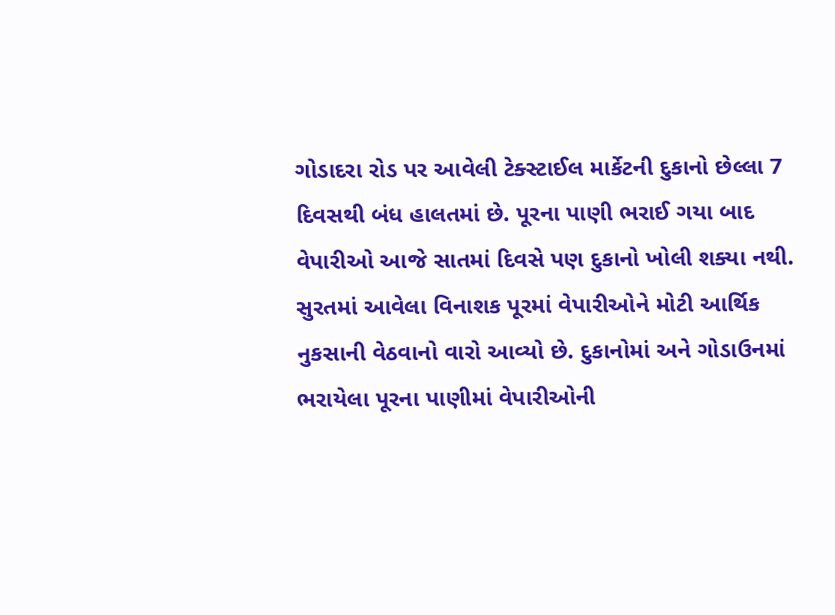ગોડાદરા રોડ પર આવેલી ટેક્સ્ટાઈલ માર્કેટની દુકાનો છેલ્લા 7 દિવસથી બંધ હાલતમાં છે. પૂરના પાણી ભરાઈ ગયા બાદ વેપારીઓ આજે સાતમાં દિવસે પણ દુકાનો ખોલી શક્યા નથી. સુરતમાં આવેલા વિનાશક પૂરમાં વેપારીઓને મોટી આર્થિક નુકસાની વેઠવાનો વારો આવ્યો છે. દુકાનોમાં અને ગોડાઉનમાં ભરાયેલા પૂરના પાણીમાં વેપારીઓની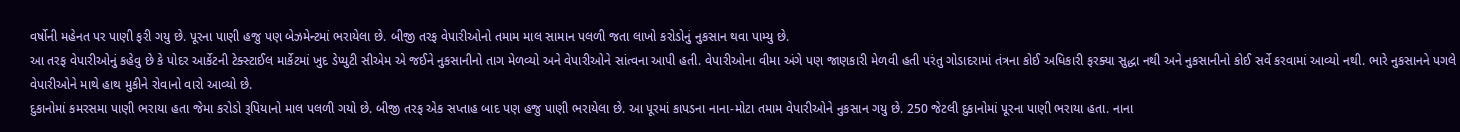વર્ષોની મહેનત પર પાણી ફરી ગયુ છે. પૂરના પાણી હજુ પણ બેઝમેન્ટમાં ભરાયેલા છે. બીજી તરફ વેપારીઓનો તમામ માલ સામાન પલળી જતા લાખો કરોડોનું નુકસાન થવા પામ્યુ છે.
આ તરફ વેપારીઓનું કહેવુ છે કે પોદર આર્કેટની ટેક્સ્ટાઈલ માર્કેટમાં ખુદ ડેપ્યુટી સીએમ એ જઈને નુકસાનીનો તાગ મેળવ્યો અને વેપારીઓને સાંત્વના આપી હતી. વેપારીઓના વીમા અંગે પણ જાણકારી મેળવી હતી પરંતુ ગોડાદરામાં તંત્રના કોઈ અધિકારી ફરક્યા સુદ્ધા નથી અને નુકસાનીનો કોઈ સર્વે કરવામાં આવ્યો નથી. ભારે નુકસાનને પગલે વેપારીઓને માથે હાથ મુકીને રોવાનો વારો આવ્યો છે.
દુકાનોમાં કમરસમા પાણી ભરાયા હતા જેમા કરોડો રૂપિયાનો માલ પલળી ગયો છે. બીજી તરફ એક સપ્તાહ બાદ પણ હજુ પાણી ભરાયેલા છે. આ પૂરમાં કાપડના નાના-મોટા તમામ વેપારીઓને નુકસાન ગયુ છે. 250 જેટલી દુકાનોમાં પૂરના પાણી ભરાયા હતા. નાના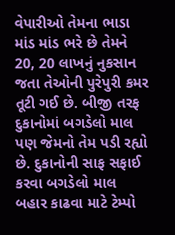વેપારીઓ તેમના ભાડા માંડ માંડ ભરે છે તેમને 20, 20 લાખનું નુકસાન જતા તેઓની પુરેપુરી કમર તૂટી ગઈ છે. બીજી તરફ દુકાનોમાં બગડેલો માલ પણ જેમનો તેમ પડી રહ્યો છે. દુકાનોની સાફ સફાઈ કરવા બગડેલો માલ બહાર કાઢવા માટે ટેમ્પો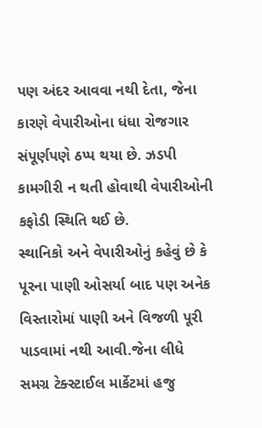પણ અંદર આવવા નથી દેતા, જેના કારણે વેપારીઓના ધંધા રોજગાર સંપૂર્ણપણે ઠપ્પ થયા છે. ઝડપી કામગીરી ન થતી હોવાથી વેપારીઓની કફોડી સ્થિતિ થઈ છે.
સ્થાનિકો અને વેપારીઓનું કહેવું છે કે પૂરના પાણી ઓસર્યા બાદ પણ અનેક વિસ્તારોમાં પાણી અને વિજળી પૂરી પાડવામાં નથી આવી.જેના લીધે સમગ્ર ટેક્સ્ટાઈલ માર્કેટમાં હજુ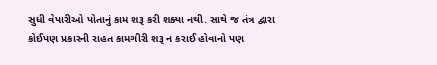સુધી વેપારીઓ પોતાનું કામ શરૂ કરી શક્યા નથી. સાથે જ તંત્ર દ્વારા કોઈપણ પ્રકારની રાહત કામગીરી શરૂ ન કરાઈ હોવાનો પણ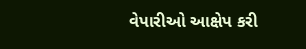વેપારીઓ આક્ષેપ કરી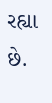રહ્યા છે.